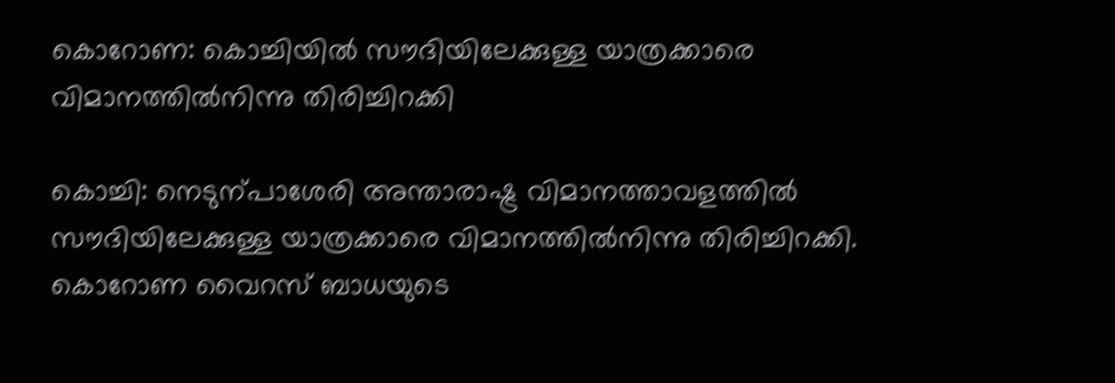കൊറോണ: കൊച്ചിയില്‍ സൗദിയിലേക്കുള്ള യാത്രക്കാരെ വിമാനത്തില്‍നിന്നു തിരിച്ചിറക്കി

കൊച്ചി: നെടുന്പാശേരി അന്താരാഷ്ട്ര വിമാനത്താവളത്തില്‍ സൗദിയിലേക്കുള്ള യാത്രക്കാരെ വിമാനത്തില്‍നിന്നു തിരിച്ചിറക്കി. കൊറോണ വൈറസ് ബാധയുടെ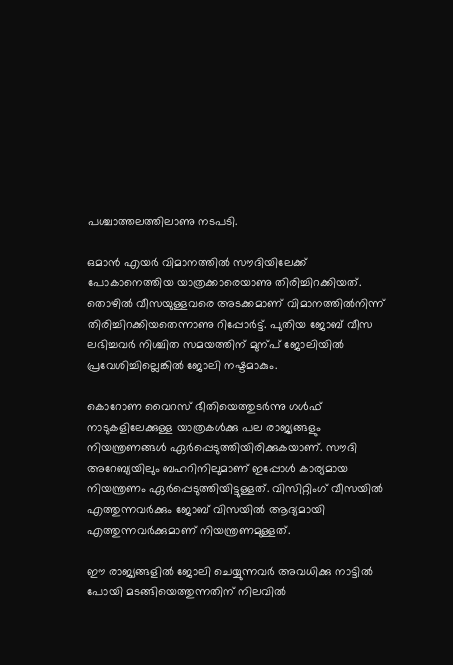പശ്ചാത്തലത്തിലാണു നടപടി.

ഒമാന്‍ എയര്‍ വിമാനത്തില്‍ സൗദിയിലേക്ക് പോകാനെത്തിയ യാത്രക്കാരെയാണു തിരിച്ചിറക്കിയത്. തൊഴില്‍ വീസയുള്ളവരെ അടക്കമാണ് വിമാനത്തില്‍നിന്ന് തിരിച്ചിറക്കിയതെന്നാണു റിപ്പോര്‍ട്ട്. പുതിയ ജോബ് വീസ ലഭിച്ചവര്‍ നിശ്ചിത സമയത്തിന് മുന്പ് ജോലിയില്‍ പ്രവേശിച്ചില്ലെങ്കില്‍ ജോലി നഷ്ടമാകും.

കൊറോണ വൈറസ് ഭീതിയെത്തുടര്‍ന്നു ഗള്‍ഫ് നാടുകളിലേക്കുള്ള യാത്രകള്‍ക്കു പല രാജ്യങ്ങളും നിയന്ത്രണങ്ങള്‍ ഏര്‍പ്പെടുത്തിയിരിക്കുകയാണ്. സൗദി അറേബ്യയിലും ബഹറിനിലുമാണ് ഇപ്പോള്‍ കാര്യമായ നിയന്ത്രണം ഏര്‍പ്പെടുത്തിയിട്ടുള്ളത്. വിസിറ്റിംഗ് വീസയില്‍ എത്തുന്നവര്‍ക്കും ജോബ് വിസയില്‍ ആദ്യമായി എത്തുന്നവര്‍ക്കുമാണ് നിയന്ത്രണമുള്ളത്.

ഈ രാജ്യങ്ങളില്‍ ജോലി ചെയ്യുന്നവര്‍ അവധിക്കു നാട്ടില്‍ പോയി മടങ്ങിയെത്തുന്നതിന് നിലവില്‍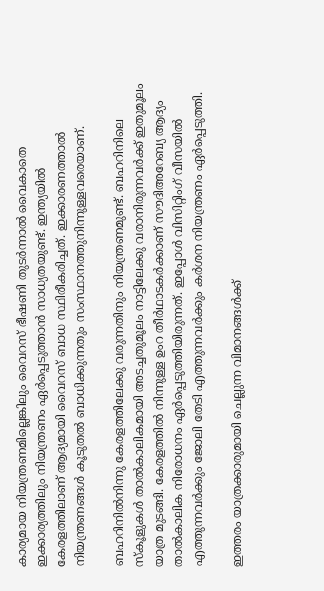കാര്യമായ നിയന്ത്രണമില്ലെങ്കിലും വൈറസ് ഭീഷണി തുടര്‍ന്നാല്‍ വൈകാതെ ഇക്കാര്യത്തിലും നിയന്ത്രണം ഏര്‍പ്പെടുത്താന്‍ സാധ്യതയുണ്ട്. ഇന്ത്യയില്‍ കേരളത്തിലാണ് ആദ്യമായി വൈറസ് ബാധ സ്ഥിരീകരിച്ചത്. ഇക്കാരണത്താല്‍ നിയന്ത്രണങ്ങള്‍ കൂടുതല്‍ ബാധിക്കുന്നതും സംസ്ഥാനത്തുനിന്നുള്ളവരെയാണ്.

ബഹറിനില്‍നിന്നു കേരളത്തിലേക്കു വരുന്നതിനും നിയന്ത്രണമുണ്ട്. ബഹറിനിലെ സ്കൂളുകള്‍ താല്‍കാലികമായി അടച്ചതുമൂലം നാട്ടിലേക്കു വരാനിരുന്നവര്‍ക്ക് ഇതുമൂലം യാത്ര മുടങ്ങി. കേരളത്തില്‍ നിന്നുള്ള ഉംറ തീര്‍ഥാടകര്‍ക്കാണ് സൗദിഅറേബ്യ ആദ്യം താല്‍കാലിക നിരോധനം ഏര്‍പ്പെടുത്തിയിരുന്നത്. ഇപ്പോള്‍ വിസിറ്റിംഗ് വീസയില്‍ എത്തുന്നവര്‍ക്കും ജോലി തേടി എത്തുന്നവര്‍ക്കും കര്‍ശന നിയന്ത്രണം ഏര്‍പ്പെടുത്തി.

ഇത്തരം യാത്രക്കാരുമായി ചെല്ലുന്ന വിമാനങ്ങള്‍ക്ക്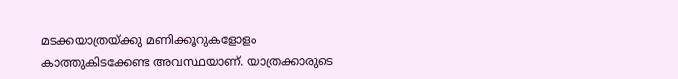മടക്കയാത്രയ്ക്കു മണിക്കൂറുകളോളം കാത്തുകിടക്കേണ്ട അവസ്ഥയാണ്. യാത്രക്കാരുടെ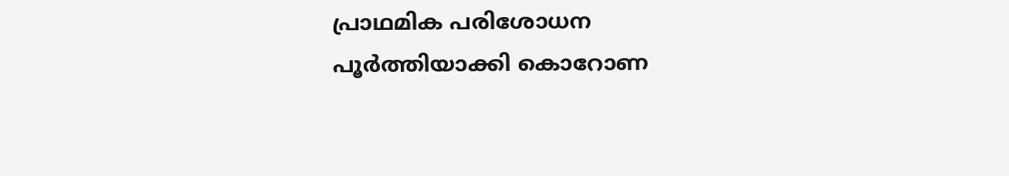പ്രാഥമിക പരിശോധന പൂര്‍ത്തിയാക്കി കൊറോണ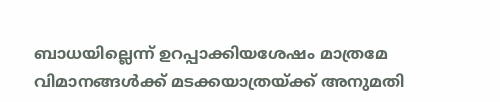ബാധയില്ലെന്ന് ഉറപ്പാക്കിയശേഷം മാത്രമേ വിമാനങ്ങള്‍ക്ക് മടക്കയാത്രയ്ക്ക് അനുമതി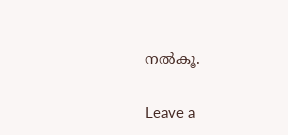നല്‍കൂ.

Leave a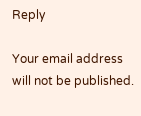Reply

Your email address will not be published.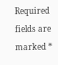Required fields are marked *